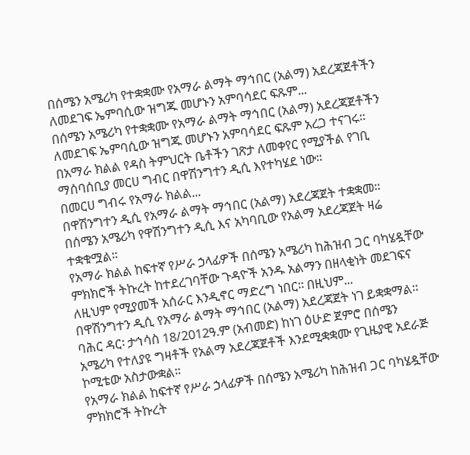በሰሜን አሜሪካ የተቋቋሙ የአማራ ልማት ማኅበር (አልማ) አደረጃጀቶችን ለመደገፍ ኤምባሲው ዝግጁ መሆኑን አምባሳደር ፍጹም...
በሰሜን አሜሪካ የተቋቋሙ የአማራ ልማት ማኅበር (አልማ) አደረጃጀቶችን ለመደገፍ ኤምባሲው ዝግጁ መሆኑን አምባሳደር ፍጹም አረጋ ተናገሩ፡፡
በአማራ ክልል የዳስ ትምህርት ቤቶችን ገጽታ ለመቀየር የሚያችል የገቢ ማሰባሰቢያ መርሀ ግብር በዋሽንግተን ዲሲ እየተካሄደ ነው፡፡
በመርሀ ግብሩ የአማራ ክልል...
በዋሽንግተን ዲሲ የአማራ ልማት ማኅበር (አልማ) አደረጃጀት ተቋቋመ፡፡
በሰሜን አሜሪካ የዋሽንግተን ዲሲ እና አካባቢው የአልማ አደረጃጀት ዛሬ ተቋቁሟል፡፡
የአማራ ክልል ከፍተኛ የሥራ ኃላፊዎች በሰሜን አሜሪካ ከሕዝብ ጋር ባካሄዷቸው ምክክሮች ትኩረት ከተደረገባቸው ጉዳዮች አንዱ አልማን በዘላቂነት መደገፍና ለዚህም የሚያመች አሰራር እንዲኖር ማድረግ ነበር፡፡ በዚህም...
በዋሽንግተን ዲሲ የአማራ ልማት ማኅበር (አልማ) አደረጃጀት ነገ ይቋቋማል፡፡
ባሕር ዳር፡ ታኅሳስ 18/2012ዓ.ም (አብመድ) ከነገ ዕሁድ ጀምሮ በሰሜን አሜሪካ የተለያዩ ግዛቶች የአልማ አደረጃጀቶች እንደሚቋቋሙ የጊዜያዊ አደራጅ ኮሚቴው አስታውቋል፡፡
የአማራ ክልል ከፍተኛ የሥራ ኃላፊዎች በሰሜን አሜሪካ ከሕዝብ ጋር ባካሄዷቸው ምክክሮች ትኩረት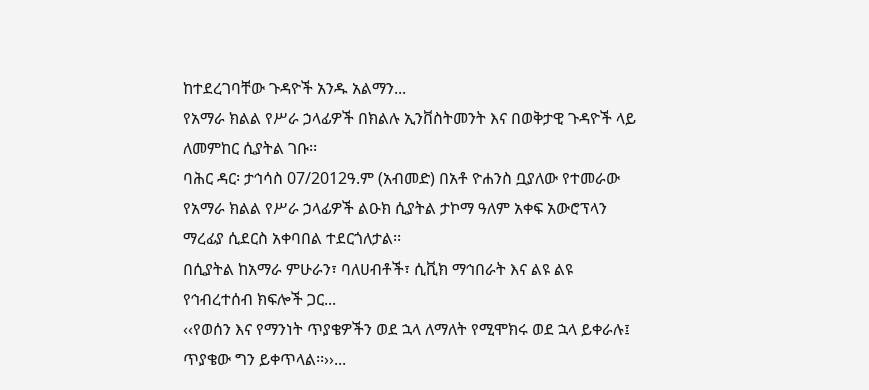ከተደረገባቸው ጉዳዮች አንዱ አልማን...
የአማራ ክልል የሥራ ኃላፊዎች በክልሉ ኢንቨስትመንት እና በወቅታዊ ጉዳዮች ላይ ለመምከር ሲያትል ገቡ፡፡
ባሕር ዳር፡ ታኅሳስ 07/2012ዓ.ም (አብመድ) በአቶ ዮሐንስ ቧያለው የተመራው የአማራ ክልል የሥራ ኃላፊዎች ልዑክ ሲያትል ታኮማ ዓለም አቀፍ አውሮፕላን ማረፊያ ሲደርስ አቀባበል ተደርጎለታል፡፡
በሲያትል ከአማራ ምሁራን፣ ባለሀብቶች፣ ሲቪክ ማኅበራት እና ልዩ ልዩ የኅብረተሰብ ክፍሎች ጋር...
‹‹የወሰን እና የማንነት ጥያቄዎችን ወደ ኋላ ለማለት የሚሞክሩ ወደ ኋላ ይቀራሉ፤ ጥያቄው ግን ይቀጥላል፡፡››...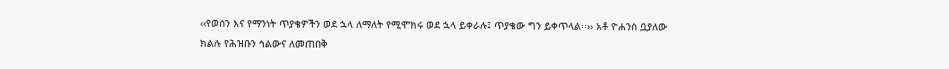‹‹የወሰን እና የማንነት ጥያቄዎችን ወደ ኋላ ለማለት የሚሞክሩ ወደ ኋላ ይቀራሉ፤ ጥያቄው ግን ይቀጥላል፡፡›› አቶ ዮሐንስ ቧያለው
ክልሉ የሕዝቡን ኅልውና ለመጠበቅ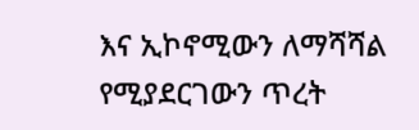እና ኢኮኖሚውን ለማሻሻል የሚያደርገውን ጥረት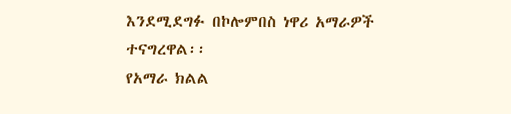እንደሚደግፉ በኮሎምበስ ነዋሪ አማራዎች ተናግረዋል፡፡
የአማራ ክልል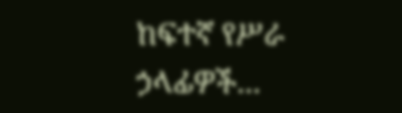ከፍተኛ የሥራ ኃላፊዎች...